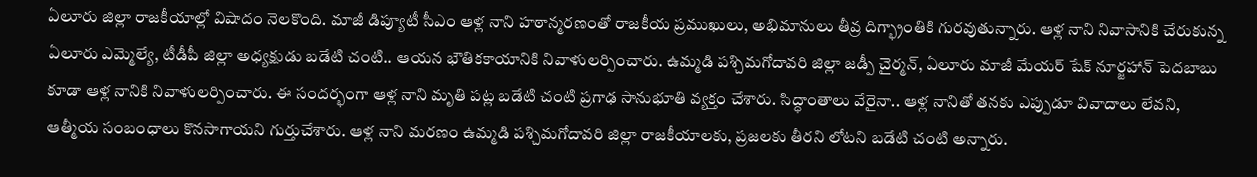ఏలూరు జిల్లా రాజకీయాల్లో విషాదం నెలకొంది. మాజీ డిప్యూటీ సీఎం ఆళ్ల నాని హఠాన్మరణంతో రాజకీయ ప్రముఖులు, అభిమానులు తీవ్ర దిగ్భ్రాంతికి గురవుతున్నారు. ఆళ్ల నాని నివాసానికి చేరుకున్న ఏలూరు ఎమ్మెల్యే, టీడీపీ జిల్లా అధ్యక్షుడు బడేటి చంటి.. ఆయన భౌతికకాయానికి నివాళులర్పించారు. ఉమ్మడి పశ్చిమగోదావరి జిల్లా జడ్పీ చైర్మన్, ఏలూరు మాజీ మేయర్ షేక్ నూర్జహాన్ పెదబాబు కూడా ఆళ్ల నానికి నివాళులర్పించారు. ఈ సందర్భంగా ఆళ్ల నాని మృతి పట్ల బడేటి చంటి ప్రగాఢ సానుభూతి వ్యక్తం చేశారు. సిద్ధాంతాలు వేరైనా.. ఆళ్ల నానితో తనకు ఎప్పుడూ వివాదాలు లేవని, ఆత్మీయ సంబంధాలు కొనసాగాయని గుర్తుచేశారు. ఆళ్ల నాని మరణం ఉమ్మడి పశ్చిమగోదావరి జిల్లా రాజకీయాలకు, ప్రజలకు తీరని లోటని బడేటి చంటి అన్నారు.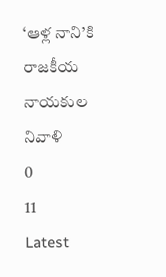‘ఆళ్ల నాని’కి రాజకీయ నాయకుల నివాళి
0
11
Latest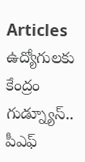Articles
ఉద్యోగులకు కేంద్రం గుడ్న్యూస్.. పీఎఫ్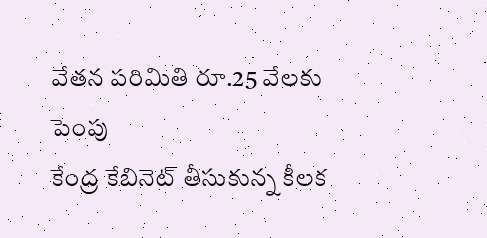వేతన పరిమితి రూ.25 వేలకు పెంపు
కేంద్ర కేబినెట్ తీసుకున్న కీలక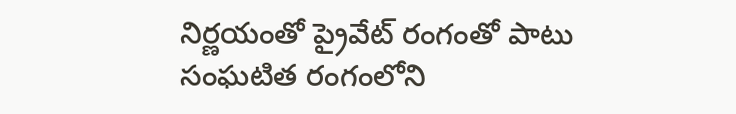నిర్ణయంతో ప్రైవేట్ రంగంతో పాటు సంఘటిత రంగంలోని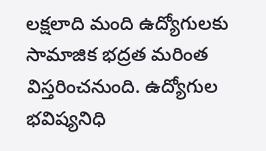లక్షలాది మంది ఉద్యోగులకు సామాజిక భద్రత మరింత విస్తరించనుంది. ఉద్యోగుల భవిష్యనిధి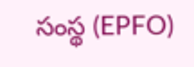సంస్థ (EPFO)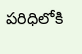పరిధిలోకి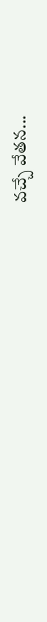వచ్చే వేతన...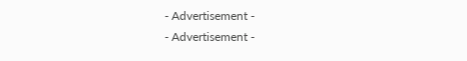- Advertisement -
- Advertisement -